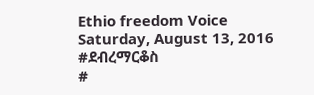Ethio freedom Voice
Saturday, August 13, 2016
#ደብረማርቆስ
#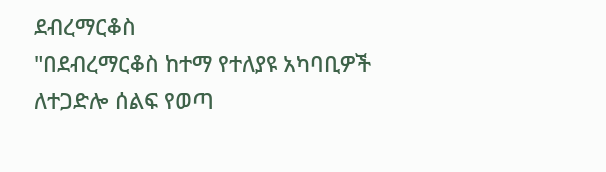ደብረማርቆስ
"በደብረማርቆስ ከተማ የተለያዩ አካባቢዎች ለተጋድሎ ሰልፍ የወጣ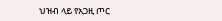ህዝብ ላይ የአጋዚ ጦር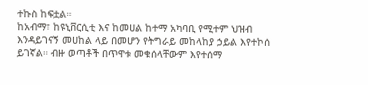ተኩስ ከፍቷል።
ከአብማ፣ ከዩኒቨርሲቲ እና ከመሀል ከተማ አካባቢ የሚተም ህዝብ እንዳይገናኝ መሀከል ላይ በመሆን የትግራይ መከላከያ ኃይል እየተኮሰ ይገኛል። ብዙ ወጣቶች በጥዋቱ መቁሰላቸውም እየተሰማ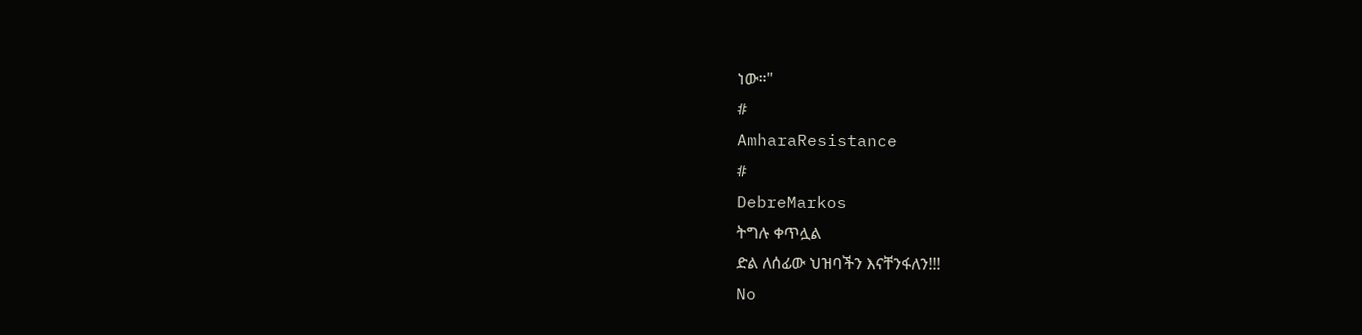ነው።"
#
AmharaResistance
#
DebreMarkos
ትግሉ ቀጥሏል
ድል ለሰፊው ህዝባችን እናቸንፋለን!!!
No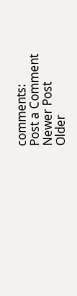comments:
Post a Comment
Newer Post
Older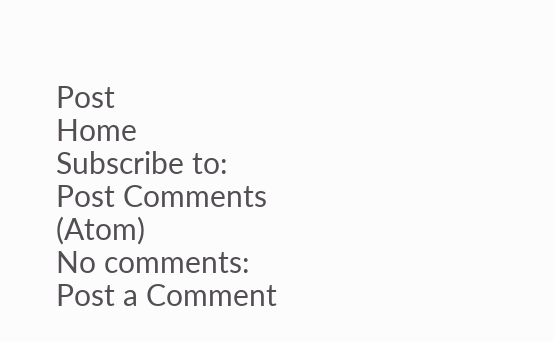Post
Home
Subscribe to:
Post Comments (Atom)
No comments:
Post a Comment